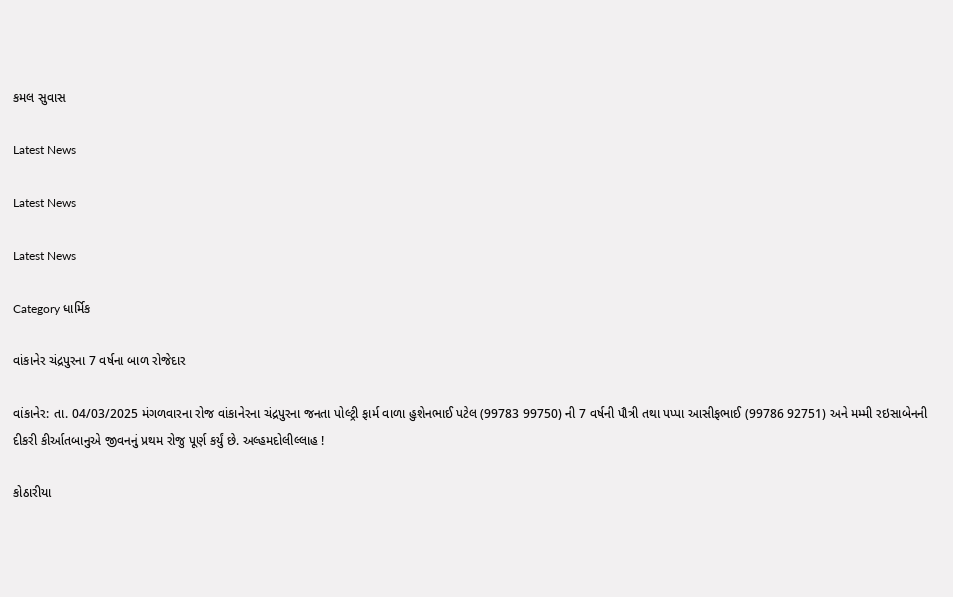કમલ સુવાસ

Latest News

Latest News

Latest News

Category ધાર્મિક

વાંકાનેર ચંદ્રપુરના 7 વર્ષના બાળ રોજેદાર

વાંકાનેર: તા. 04/03/2025 મંગળવારના રોજ વાંકાનેરના ચંદ્રપુરના જનતા પોલ્ટ્રી ફાર્મ વાળા હુશેનભાઈ પટેલ (99783 99750) ની 7 વર્ષની પૌત્રી તથા પપ્પા આસીફભાઈ (99786 92751) અને મમ્મી રઇસાબેનની દીકરી કીર્આતબાનુએ જીવનનું પ્રથમ રોજુ પૂર્ણ કર્યું છે. અલ્હમદોલીલ્લાહ !

કોઠારીયા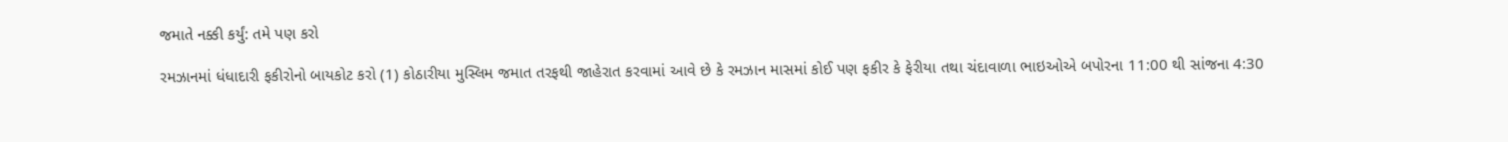જમાતે નક્કી કર્યું: તમે પણ કરો

રમઝાનમાં ધંધાદારી ફકીરોનો બાયકોટ કરો (1) કોઠારીયા મુસ્લિમ જમાત તરફથી જાહેરાત કરવામાં આવે છે કે રમઝાન માસમાં કોઈ પણ ફકીર કે ફેરીયા તથા ચંદાવાળા ભાઇઓએ બપોરના 11:00 થી સાંજના 4:30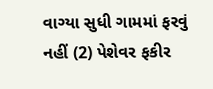વાગ્યા સુધી ગામમાં ફરવું નહીં (2) પેશેવર ફકીર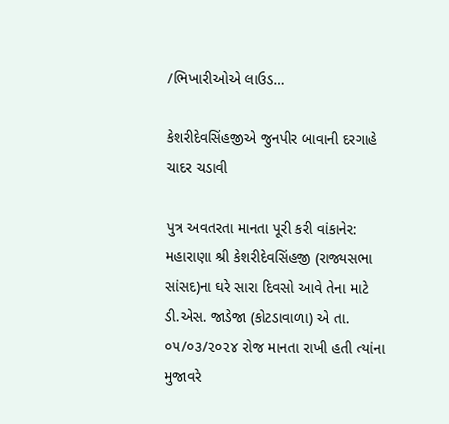/ભિખારીઓએ લાઉડ…

કેશરીદેવસિંહજીએ જુનપીર બાવાની દરગાહે ચાદર ચડાવી

પુત્ર અવતરતા માનતા પૂરી કરી વાંકાનેર: મહારાણા શ્રી કેશરીદેવસિંહજી (રાજ્યસભા સાંસદ)ના ઘરે સારા દિવસો આવે તેના માટે ડી.એસ. જાડેજા (કોટડાવાળા) એ તા. ૦૫/૦૩/૨૦૨૪ રોજ માનતા રાખી હતી ત્યાંના મુજાવરે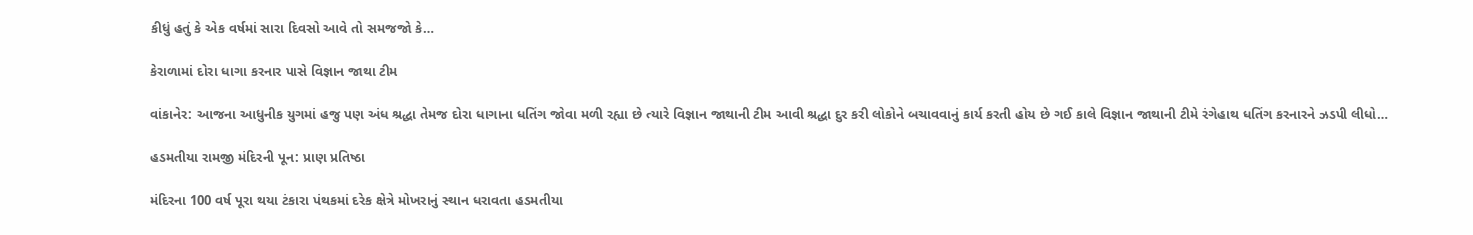કીધું હતું કે એક વર્ષમાં સારા દિવસો આવે તો સમજજો કે…

કેરાળામાં દોરા ધાગા કરનાર પાસે વિજ્ઞાન જાથા ટીમ

વાંકાનેર: આજના આધુનીક યુગમાં હજુ પણ અંધ શ્રદ્ધા તેમજ દોરા ધાગાના ધતિંગ જોવા મળી રહ્યા છે ત્યારે વિજ્ઞાન જાથાની ટીમ આવી શ્રદ્ધા દુર કરી લોકોને બચાવવાનું કાર્ય કરતી હોય છે ગઈ કાલે વિજ્ઞાન જાથાની ટીમે રંગેહાથ ધતિંગ કરનારને ઝડપી લીધો…

હડમતીયા રામજી મંદિરની પૂન: પ્રાણ પ્રતિષ્ઠા

મંદિરના 100 વર્ષ પૂરા થયા ટંકારા પંથકમાં દરેક ક્ષેત્રે મોખરાનું સ્થાન ધરાવતા હડમતીયા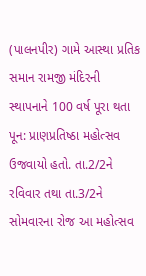(પાલનપીર) ગામે આસ્થા પ્રતિક સમાન રામજી મંદિરની સ્થાપનાને 100 વર્ષ પૂરા થતા પૂન: પ્રાણપ્રતિષ્ઠા મહોત્સવ ઉજવાયો હતો. તા.2/2ને રવિવાર તથા તા.3/2ને સોમવારના રોજ આ મહોત્સવ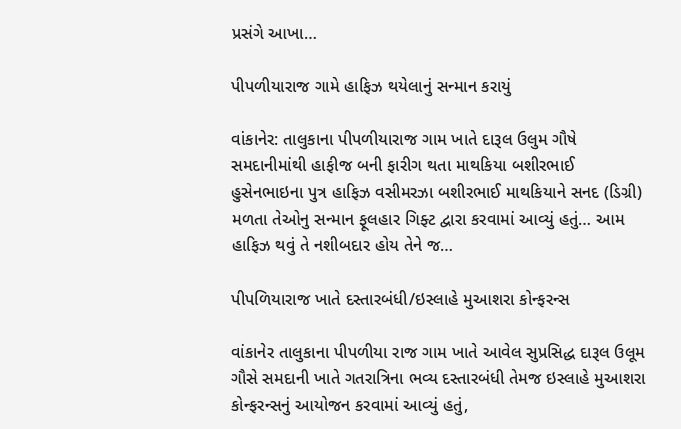પ્રસંગે આખા…

પીપળીયારાજ ગામે હાફિઝ થયેલાનું સન્માન કરાયું

વાંકાનેર: તાલુકાના પીપળીયારાજ ગામ ખાતે દારૂલ ઉલુમ ગૌષે સમદાનીમાંથી હાફીજ બની ફારીગ થતા માથકિયા બશીરભાઈ હુસેનભાઇના પુત્ર હાફિઝ વસીમરઝા બશીરભાઈ માથકિયાને સનદ (ડિગ્રી) મળતા તેઓનુ સન્માન ફૂલહાર ગિફ્ટ દ્વારા કરવામાં આવ્યું હતું… આમ હાફિઝ થવું તે નશીબદાર હોય તેને જ…

પીપળિયારાજ ખાતે દસ્તારબંધી/ઇસ્લાહે મુઆશરા કોન્ફરન્સ

વાંકાનેર તાલુકાના પીપળીયા રાજ ગામ ખાતે આવેલ સુપ્રસિદ્ધ દારૂલ ઉલૂમ ગૌસે સમદાની ખાતે ગતરાત્રિના ભવ્ય દસ્તારબંધી તેમજ ઇસ્લાહે મુઆશરા કોન્ફરન્સનું આયોજન કરવામાં આવ્યું હતું,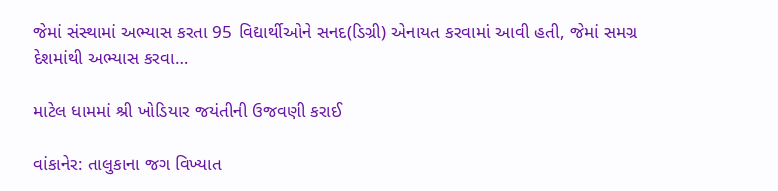જેમાં સંસ્થામાં અભ્યાસ કરતા 95 વિદ્યાર્થીઓને સનદ(ડિગ્રી) એનાયત કરવામાં આવી હતી, જેમાં સમગ્ર દેશમાંથી અભ્યાસ કરવા…

માટેલ ધામમાં શ્રી ખોડિયાર જયંતીની ઉજવણી કરાઈ

વાંકાનેર: તાલુકાના જગ વિખ્યાત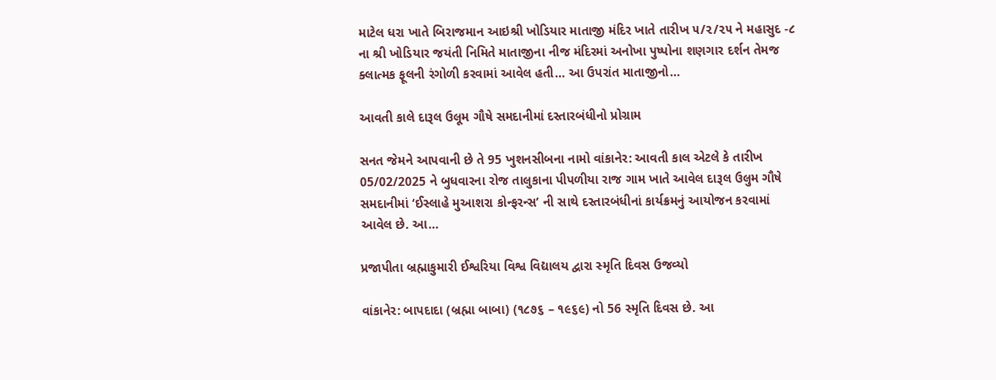માટેલ ધરા ખાતે બિરાજમાન આઇશ્રી ખોડિયાર માતાજી મંદિર ખાતે તારીખ ૫/૨/૨૫ ને મહાસુદ -૮ ના શ્રી ખોડિયાર જયંતી નિમિતે માતાજીના નીજ મંદિરમાં અનોખા પુષ્પોના શણગાર દર્શન તેમજ ક્લાત્મક ફૂલની રંગોળી કરવામાં આવેલ હતી… આ ઉપરાંત માતાજીનો…

આવતી કાલે દારૂલ ઉલૂમ ગૌષે સમદાનીમાં દસ્તારબંધીનો પ્રોગ્રામ

સનત જેમને આપવાની છે તે 95 ખુશનસીબના નામો વાંકાનેર: આવતી કાલ એટલે કે તારીખ 05/02/2025 ને બુધવારના રોજ તાલુકાના પીપળીયા રાજ ગામ ખાતે આવેલ દારૂલ ઉલુમ ગૌષે સમદાનીમાં ‘ઈસ્લાહે મુઆશરા કોન્ફરન્સ’ ની સાથે દસ્તારબંધીનાં કાર્યક્રમનું આયોજન કરવામાં આવેલ છે. આ…

પ્રજાપીતા બ્રહ્માકુમારી ઈશ્વરિયા વિશ્વ વિદ્યાલય દ્વારા સ્મૃતિ દિવસ ઉજવ્યો

વાંકાનેર: બાપદાદા (બ્રહ્મા બાબા) (૧૮૭૬ – ૧૯૬૯) નો 56 સ્મૃતિ દિવસ છે. આ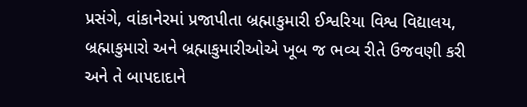પ્રસંગે, વાંકાનેરમાં પ્રજાપીતા બ્રહ્માકુમારી ઈશ્વરિયા વિશ્વ વિદ્યાલય, બ્રહ્માકુમારો અને બ્રહ્માકુમારીઓએ ખૂબ જ ભવ્ય રીતે ઉજવણી કરી અને તે બાપદાદાને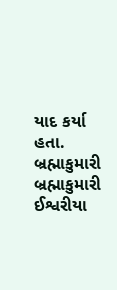યાદ કર્યા હતા. બ્રહ્માકુમારી બ્રહ્માકુમારી ઈશ્વરીયા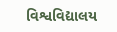વિશ્વવિદ્યાલય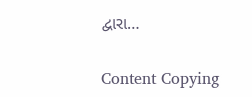દ્વારા…

Content Copying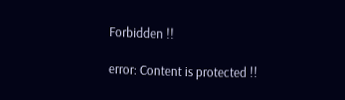Forbidden !!

error: Content is protected !!